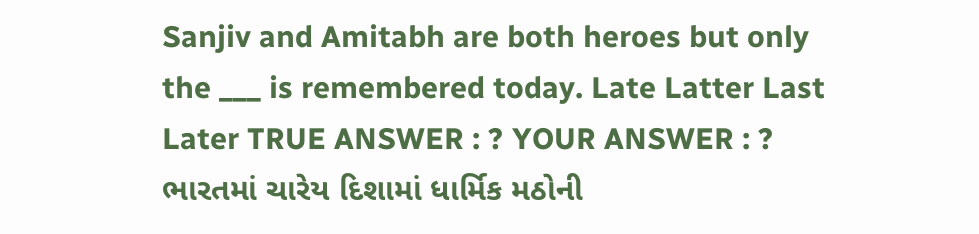Sanjiv and Amitabh are both heroes but only the ___ is remembered today. Late Latter Last Later TRUE ANSWER : ? YOUR ANSWER : ?
ભારતમાં ચારેય દિશામાં ધાર્મિક મઠોની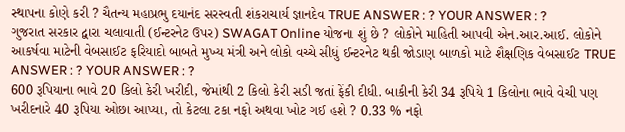સ્થાપના કોણે કરી ? ચૈતન્ય મહાપ્રભુ દયાનંદ સરસ્વતી શંકરાચાર્ય જ્ઞાનદેવ TRUE ANSWER : ? YOUR ANSWER : ?
ગુજરાત સરકાર દ્વારા ચલાવાતી (ઈન્ટરનેટ ઉપર) SWAGAT Online યોજના શું છે ? લોકોને માહિતી આપવી એન.આર.આઈ. લોકોને આકર્ષવા માટેની વેબસાઈટ ફરિયાદો બાબતે મુખ્ય મંત્રી અને લોકો વચ્ચે સીધું ઈન્ટરનેટ થકી જોડાણ બાળકો માટે શૈક્ષણિક વેબસાઈટ TRUE ANSWER : ? YOUR ANSWER : ?
600 રૂપિયાના ભાવે 20 કિલો કેરી ખરીદી, જેમાંથી 2 કિલો કેરી સડી જતાં ફેંકી દીધી. બાકીની કેરી 34 રૂપિયે 1 કિલોના ભાવે વેચી પણ ખરીદનારે 40 રૂપિયા ઓછા આપ્યા, તો કેટલા ટકા નફો અથવા ખોટ ગઈ હશે ? 0.33 % નફો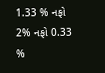1.33 % નફો 2% નફો 0.33 %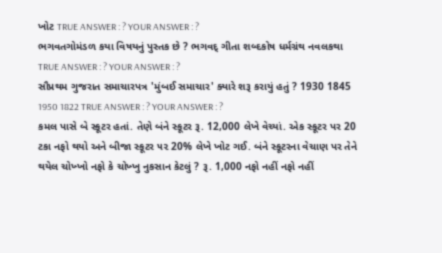ખોટ TRUE ANSWER : ? YOUR ANSWER : ?
ભગવતગોમંડળ કયા વિષયનું પુસ્તક છે ? ભગવદ્ ગીતા શબ્દકોષ ધર્મગ્રંથ નવલકથા TRUE ANSWER : ? YOUR ANSWER : ?
સૌપ્રથમ ગુજરાત સમાચારપત્ર 'મુંબઈ સમાચાર' ક્યારે શરૂ કરાયું હતું ? 1930 1845 1950 1822 TRUE ANSWER : ? YOUR ANSWER : ?
કમલ પાસે બે સ્કૂટર હતાં. તેણે બંને સ્કૂટર રૂ. 12,000 લેખે વેચ્યાં. એક સ્કૂટર પર 20 ટકા નફો થયો અને બીજા સ્કૂટર ૫૨ 20% લેખે ખોટ ગઈ. બંને સ્કૂટરના વેચાણ પર તેને થયેલ ચોખ્ખો નફો કે ચોખ્ખુ નુકસાન કેટલું ? રૂ. 1,000 નફો નહીં નફો નહીં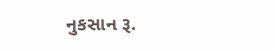નુકસાન રૂ.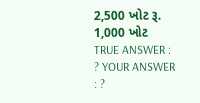2,500 ખોટ રૂ. 1,000 ખોટ TRUE ANSWER : ? YOUR ANSWER : ?